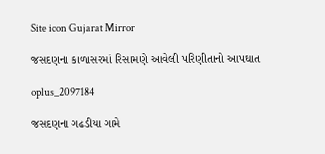Site icon Gujarat Mirror

જસદણના કાળાસરમાં રિસામણે આવેલી પરિણીતાનો આપઘાત

oplus_2097184

જસદણના ગઢડીયા ગામે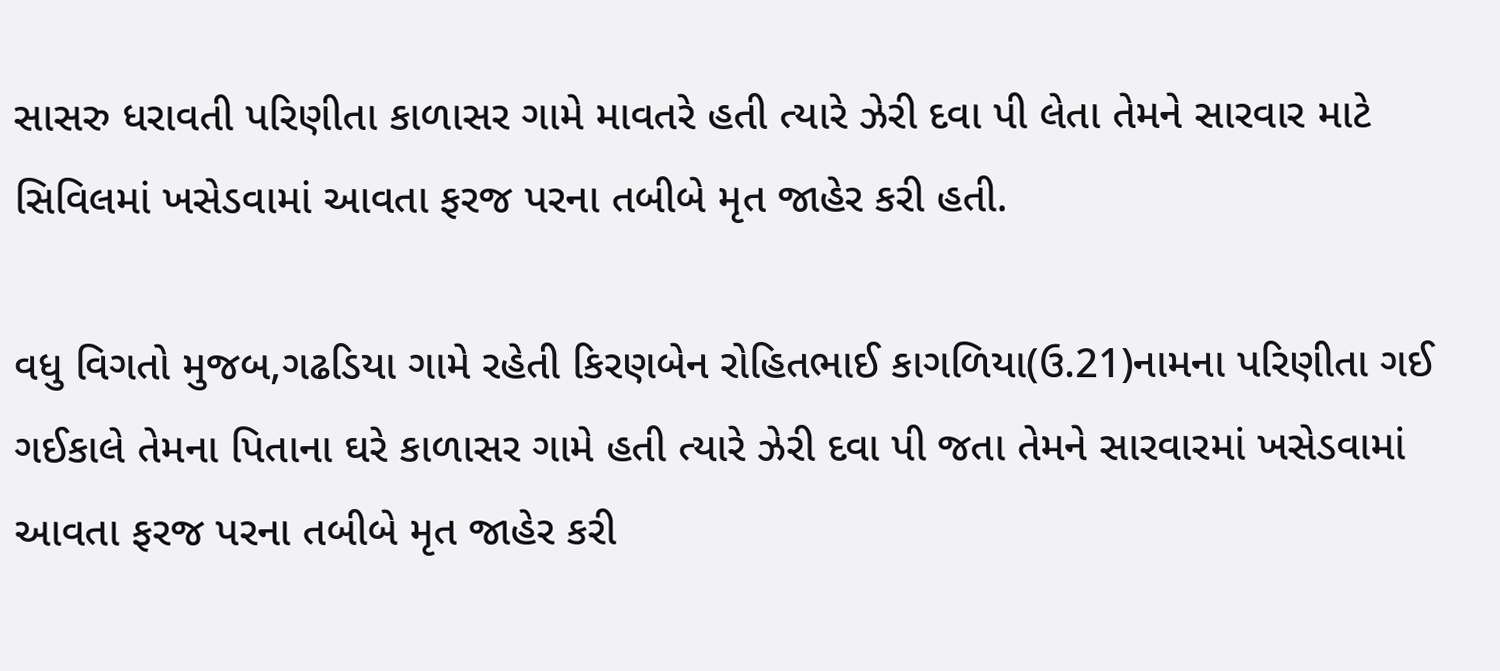સાસરુ ધરાવતી પરિણીતા કાળાસર ગામે માવતરે હતી ત્યારે ઝેરી દવા પી લેતા તેમને સારવાર માટે સિવિલમાં ખસેડવામાં આવતા ફરજ પરના તબીબે મૃત જાહેર કરી હતી.

વધુ વિગતો મુજબ,ગઢડિયા ગામે રહેતી કિરણબેન રોહિતભાઈ કાગળિયા(ઉ.21)નામના પરિણીતા ગઈ ગઈકાલે તેમના પિતાના ઘરે કાળાસર ગામે હતી ત્યારે ઝેરી દવા પી જતા તેમને સારવારમાં ખસેડવામાં આવતા ફરજ પરના તબીબે મૃત જાહેર કરી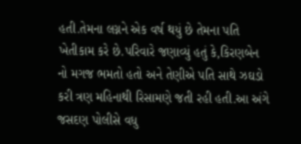હતી.તેમના લગ્નને એક વર્ષ થયું છે તેમના પતિ ખેતીકામ કરે છે.પરિવારે જણાવ્યું હતું કે,કિરણબેન નો મગજ ભમતો હતો અને તેણીએ પતિ સાથે ઝઘડો કરી ત્રણ મહિનાથી રિસામણે જતી રહી હતી.આ અંગે જસદણ પોલીસે વધુ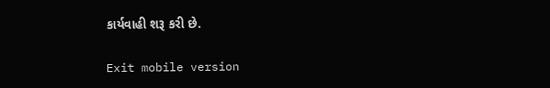કાર્યવાહી શરૂ કરી છે.

Exit mobile version